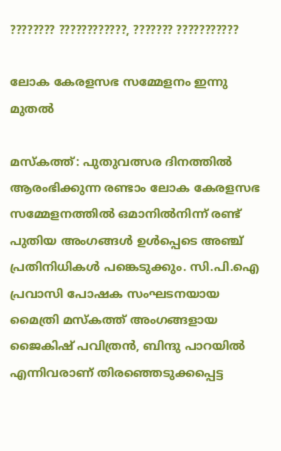???????? ????????????, ??????? ???????????

ലോക കേരളസഭ സമ്മേളനം ഇന്നു മുതൽ

മസ്‌കത്ത്: പുതുവത്സര ദിനത്തിൽ ആരംഭിക്കുന്ന രണ്ടാം ലോക കേരളസഭ സമ്മേളനത്തിൽ ഒമാനില്‍നിന്ന് രണ്ട് പുതിയ അംഗങ്ങള്‍ ഉൾപ്പെടെ അഞ്ച് പ്രതിനിധികൾ പങ്കെടുക്കും. സി.പി.ഐ പ്രവാസി പോഷക സംഘടനയായ മൈത്രി മസ്‌കത്ത് അംഗങ്ങളായ ജൈകിഷ് പവിത്രന്‍, ബിന്ദു പാറയില്‍ എന്നിവരാണ് തിരഞ്ഞെടുക്കപ്പെട്ട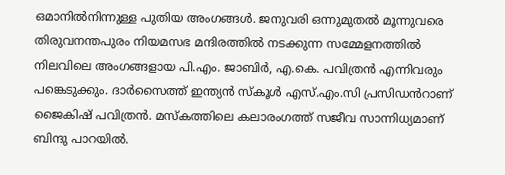ഒമാനില്‍നിന്നുള്ള പുതിയ അംഗങ്ങള്‍. ജനുവരി ഒന്നുമുതല്‍ മൂന്നുവരെ തിരുവനന്തപുരം നിയമസഭ മന്ദിരത്തിൽ നടക്കുന്ന സമ്മേളനത്തിൽ നിലവിലെ അംഗങ്ങളായ പി.എം. ജാബിര്‍, എ.കെ. പവിത്രന്‍ എന്നിവരും പങ്കെടുക്കും. ദാര്‍സൈത്ത് ഇന്ത്യന്‍ സ്‌കൂള്‍ എസ്.എം.സി പ്രസിഡൻറാണ് ജൈകിഷ് പവിത്രന്‍. മസ്‌കത്തിലെ കലാരംഗത്ത് സജീവ സാന്നിധ്യമാണ് ബിന്ദു പാറയില്‍.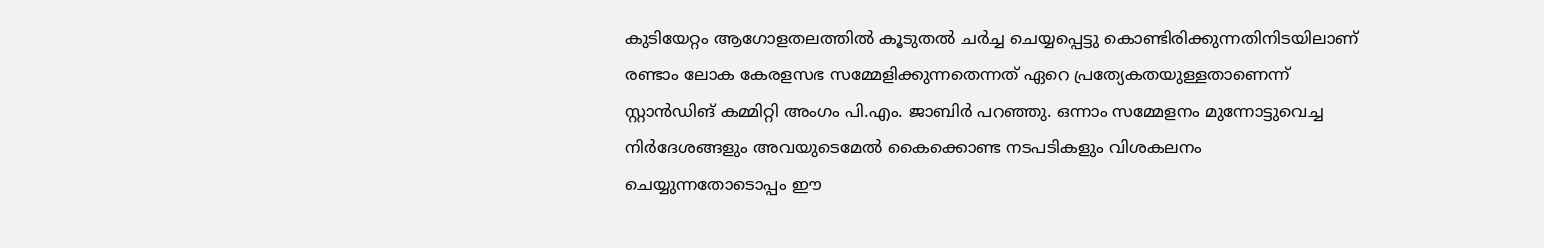കുടിയേറ്റം ആഗോളതലത്തില്‍ കൂടുതല്‍ ചര്‍ച്ച ചെയ്യപ്പെട്ടു കൊണ്ടിരിക്കുന്നതിനിടയിലാണ് രണ്ടാം ലോക കേരളസഭ സമ്മേളിക്കുന്നതെന്നത് ഏറെ പ്രത്യേകതയുള്ളതാണെന്ന് സ്റ്റാൻഡിങ് കമ്മിറ്റി അംഗം പി.എം. ജാബിര്‍ പറഞ്ഞു. ഒന്നാം സമ്മേളനം മുന്നോട്ടുവെച്ച നിര്‍ദേശങ്ങളും അവയുടെമേല്‍ കൈക്കൊണ്ട നടപടികളും വിശകലനം ചെയ്യുന്നതോടൊപ്പം ഈ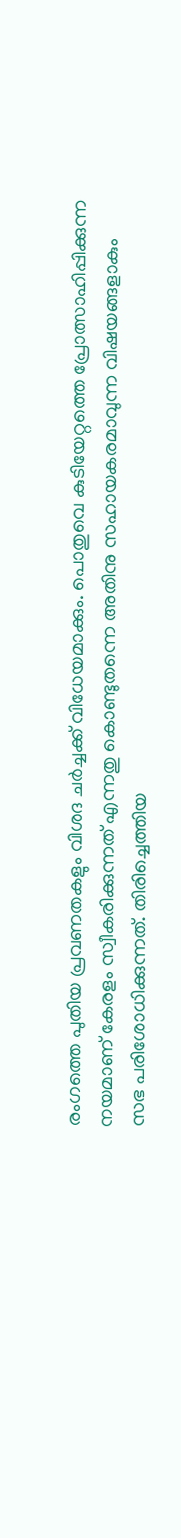രംഗത്തെ പുതിയ പ്രവണതകളും വിശദ ചർച്ചക്ക് വിധേയമാക്കും. പൊതുവെ കുടിയേറ്റത്തെ പ്രോത്സാഹിപ്പിക്കുന്ന നയമാണ് കേരളം സ്വീകരിക്കുന്നത് എന്നതു കൊണ്ടുതന്നെ അതിനു സഹായകരമാവുന്ന വിഷയങ്ങളാകും സഭ പരിശോധിക്കുന്നത്. തിരിച്ചെത്തിയ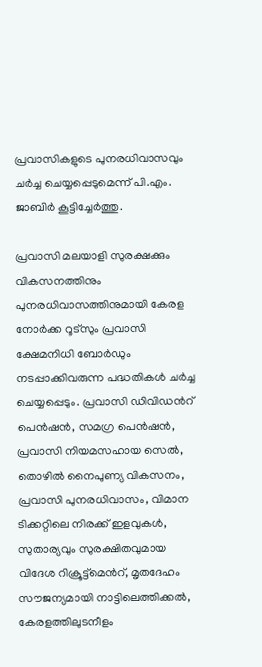പ്രവാസികളുടെ പുനരധിവാസവും ചര്‍ച്ച ചെയ്യപ്പെടുമെന്ന് പി.എം. ജാബിര്‍ കൂട്ടിച്ചേര്‍ത്തു.

പ്രവാസി മലയാളി സുരക്ഷക്കും വികസനത്തിനും പുനരധിവാസത്തിനുമായി കേരള നോര്‍ക്ക റൂട്‌സും പ്രവാസി ക്ഷേമനിധി ബോര്‍ഡും നടപ്പാക്കിവരുന്ന പദ്ധതികള്‍ ചര്‍ച്ച ചെയ്യപ്പെടും. പ്രവാസി ഡിവിഡൻറ് പെന്‍ഷന്‍, സമഗ്ര പെന്‍ഷന്‍, പ്രവാസി നിയമസഹായ സെല്‍, തൊഴില്‍ നൈപുണ്യ വികസനം, പ്രവാസി പുനരധിവാസം, വിമാന ടിക്കറ്റിലെ നിരക്ക് ഇളവുകള്‍, സുതാര്യവും സുരക്ഷിതവുമായ വിദേശ റിക്രൂട്ട്മെൻറ്, മൃതദേഹം സൗജന്യമായി നാട്ടിലെത്തിക്കല്‍, കേരളത്തിലുടനീളം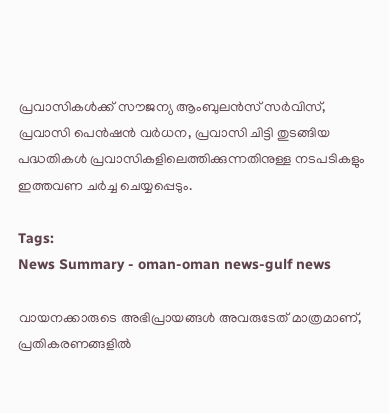പ്രവാസികള്‍ക്ക് സൗജന്യ ആംബുലന്‍സ് സര്‍വിസ്, പ്രവാസി പെന്‍ഷന്‍ വര്‍ധന, പ്രവാസി ചിട്ടി തുടങ്ങിയ പദ്ധതികള്‍ പ്രവാസികളിലെത്തിക്കുന്നതിനുള്ള നടപടികളും ഇത്തവണ ചര്‍ച്ച ചെയ്യപ്പെടും.

Tags:
News Summary - oman-oman news-gulf news

വായനക്കാരുടെ അഭിപ്രായങ്ങള്‍ അവരുടേത് മാത്രമാണ്, പ്രതികരണങ്ങളിൽ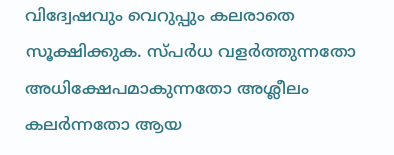വിദ്വേഷവും വെറുപ്പും കലരാതെ സൂക്ഷിക്കുക. സ്പർധ വളർത്തുന്നതോ അധിക്ഷേപമാകുന്നതോ അശ്ലീലം കലർന്നതോ ആയ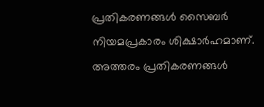പ്രതികരണങ്ങൾ സൈബർ നിയമപ്രകാരം ശിക്ഷാർഹമാണ്. അത്തരം പ്രതികരണങ്ങൾ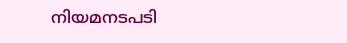നിയമനടപടി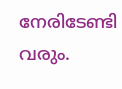നേരിടേണ്ടി വരും.